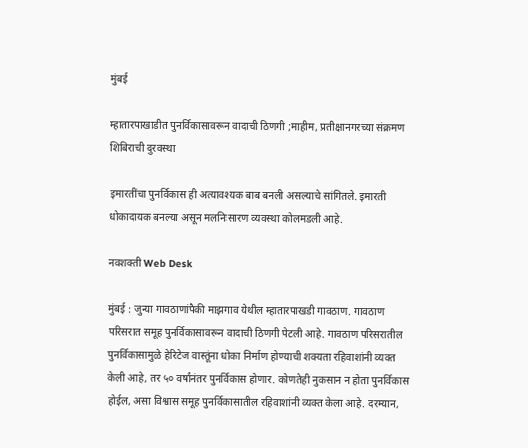मुंबई

म्हातारपाखाडीत पुनर्विकासावरून वादाची ठिणगी ;माहीम, प्रतीक्षानगरच्या संक्रमण शिबिराची दुरवस्था

इमारतींचा पुनर्विकास ही अत्यावश्यक बाब बनली असल्याचे सांगितले. इमारती धोकादायक बनल्या असून मलनिःसारण व्यवस्था कोलमडली आहे.

नवशक्ती Web Desk

मुंबई : जुन्या गावठाणांपैकी माझगाव येथील म्हातारपाखडी गावठाण. गावठाण परिसरात समूह पुनर्विकासावरून वादाची ठिणगी पेटली आहे. गावठाण परिसरातील पुनर्विकासामुळे हेरिटेज वास्तूंना धोका निर्माण होण्याची शक्यता रहिवाशांनी व्यक्त केली आहे, तर ५० वर्षांनंतर पुनर्विकास होणार. कोणतेही नुकसान न होता पुनर्विकास होईल, असा विश्वास समूह पुनर्विकासातील रहिवाशांनी व्यक्त केला आहे. दरम्यान,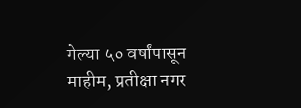गेल्या ५० वर्षांपासून माहीम, प्रतीक्षा नगर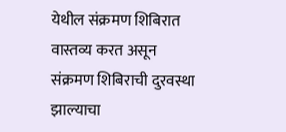येथील संक्रमण शिबिरात वास्तव्य करत असून संक्रमण शिबिराची दुरवस्था झाल्याचा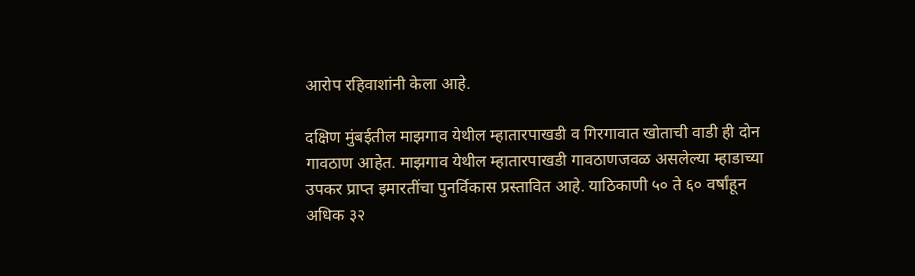आरोप रहिवाशांनी केला आहे.

दक्षिण मुंबईतील माझगाव येथील म्हातारपाखडी व गिरगावात खोताची वाडी ही दोन गावठाण आहेत. माझगाव येथील म्हातारपाखडी गावठाणजवळ असलेल्या म्हाडाच्या उपकर प्राप्त इमारतींचा पुनर्विकास प्रस्तावित आहे. याठिकाणी ५० ते ६० वर्षांहून अधिक ३२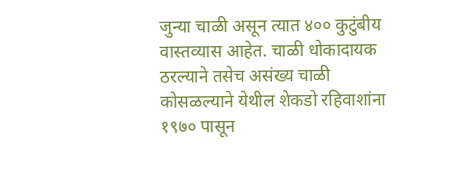जुन्या चाळी असून त्यात ४०० कुटुंबीय वास्तव्यास आहेत. चाळी धोकादायक ठरल्याने तसेच असंख्य चाळी कोसळल्याने येथील शेकडो रहिवाशांना १९७० पासून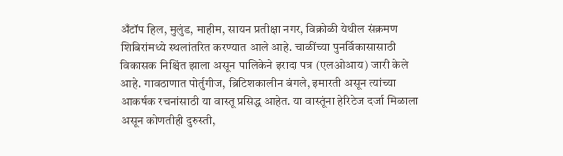अँटॉप हिल, मुलुंड, माहीम, सायन प्रतीक्षा नगर, विक्रोळी येथील संक्रमण शिबिरांमध्ये स्थलांतरित करण्यात आले आहे. चाळींच्या पुनर्विकासासाठी विकासक निश्चिंत झाला असून पालिकेने इरादा पत्र (एलओआय) जारी केले आहे. गावठाणात पोर्तुगीज, ब्रिटिशकालीन बंगले, इमारती असून त्यांच्या आकर्षक रचनांसाठी या वास्तू प्रसिद्ध आहेत. या वास्तूंना हेरिटेज दर्जा मिळाला असून कोणतीही दुरुस्ती,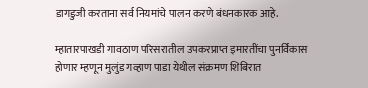डागडुजी करताना सर्व नियमांचे पालन करणे बंधनकारक आहे.

म्हातारपाखडी गावठाण परिसरातील उपकरप्राप्त इमारतींचा पुनर्विकास होणार म्हणून मुलुंड गव्हाण पाडा येथील संक्रमण शिबिरात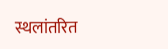स्थलांतरित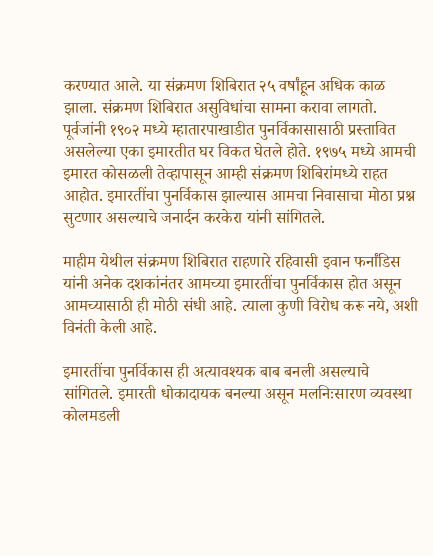करण्यात आले. या संक्रमण शिबिरात २५ वर्षांहून अधिक काळ झाला. संक्रमण शिबिरात असुविधांचा सामना करावा लागतो. पूर्वजांनी १९०२ मध्ये म्हातारपाखाडीत पुनर्विकासासाठी प्रस्तावित असलेल्या एका इमारतीत घर विकत घेतले होते. १९७५ मध्ये आमची इमारत कोसळली तेव्हापासून आम्ही संक्रमण शिबिरांमध्ये राहत आहोत. इमारतींचा पुनर्विकास झाल्यास आमचा निवासाचा मोठा प्रश्न सुटणार असल्याचे जनार्दन करकेरा यांनी सांगितले.

माहीम येथील संक्रमण शिबिरात राहणारे रहिवासी इवान फर्नांडिस यांनी अनेक दशकांनंतर आमच्या इमारतींचा पुनर्विकास होत असून आमच्यासाठी ही मोठी संधी आहे. त्याला कुणी विरोध करू नये, अशी विनंती केली आहे.

इमारतींचा पुनर्विकास ही अत्यावश्यक बाब बनली असल्याचे सांगितले. इमारती धोकादायक बनल्या असून मलनिःसारण व्यवस्था कोलमडली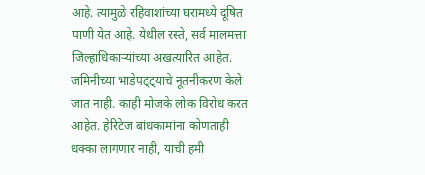आहे. त्यामुळे रहिवाशांच्या घरामध्ये दूषित पाणी येत आहे. येथील रस्ते, सर्व मालमत्ता जिल्हाधिकाऱ्यांच्या अखत्यारित आहेत. जमिनीच्या भाडेपट्ट्याचे नूतनीकरण केले जात नाही. काही मोजके लोक विरोध करत आहेत. हेरिटेज बांधकामांना कोणताही धक्का लागणार नाही, याची हमी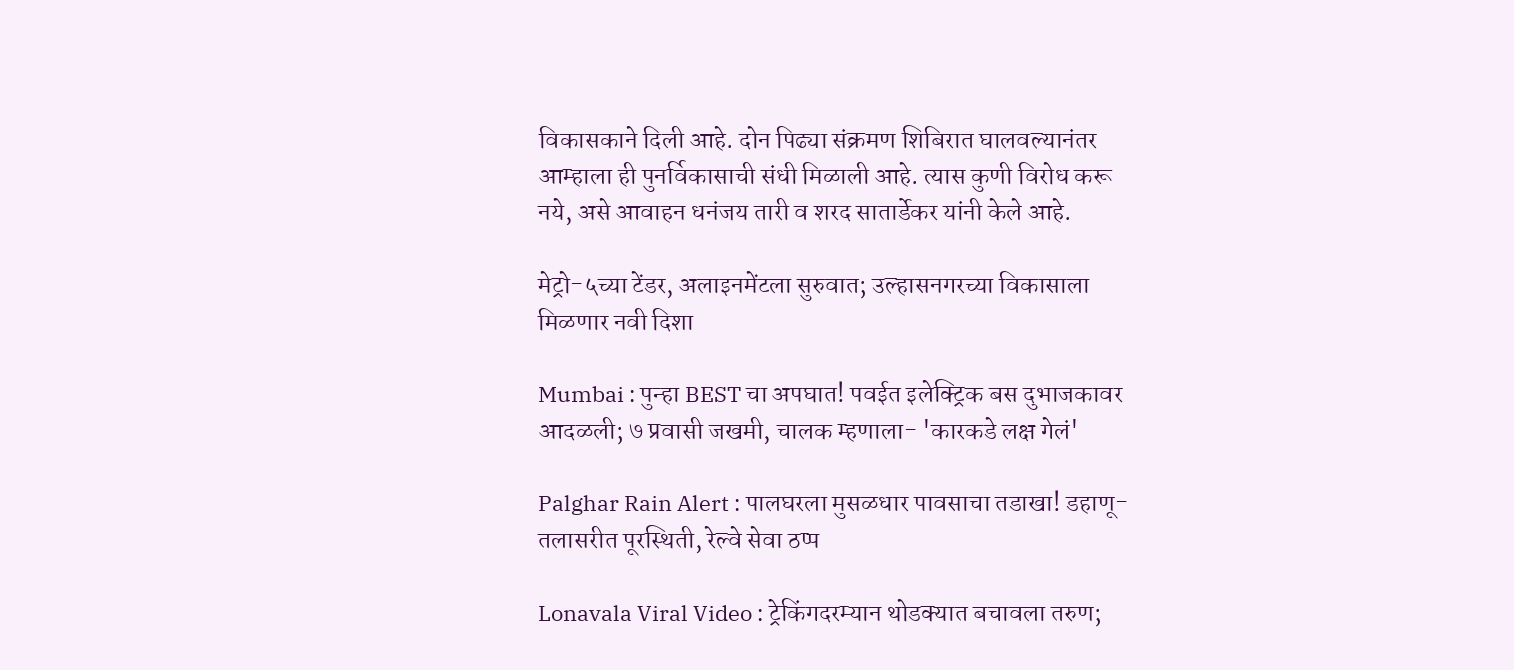विकासकाने दिली आहे. दोन पिढ्या संक्रमण शिबिरात घालवल्यानंतर आम्हाला ही पुनर्विकासाची संधी मिळाली आहे. त्यास कुणी विरोध करू नये, असे आवाहन धनंजय तारी व शरद सातार्डेकर यांनी केले आहे.

मेट्रो-५च्या टेंडर, अलाइनमेंटला सुरुवात; उल्हासनगरच्या विकासाला मिळणार नवी दिशा

Mumbai : पुन्हा BEST चा अपघात! पवईत इलेक्ट्रिक बस दुभाजकावर आदळली; ७ प्रवासी जखमी, चालक म्हणाला- 'कारकडे लक्ष गेलं'

Palghar Rain Alert : पालघरला मुसळधार पावसाचा तडाखा! डहाणू-तलासरीत पूरस्थिती, रेल्वे सेवा ठप्प

Lonavala Viral Video : ट्रेकिंगदरम्यान थोडक्यात बचावला तरुण;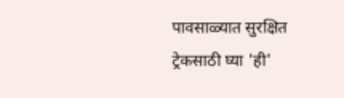पावसाळ्यात सुरक्षित ट्रेकसाठी घ्या 'ही'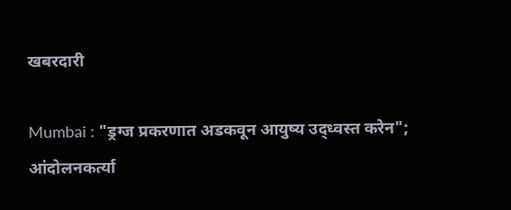खबरदारी

Mumbai : "ड्रग्ज प्रकरणात अडकवून आयुष्य उद्ध्वस्त करेन"; आंदोलनकर्त्या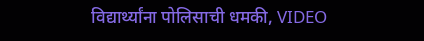विद्यार्थ्यांना पोलिसाची धमकी, VIDEO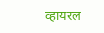व्हायरल